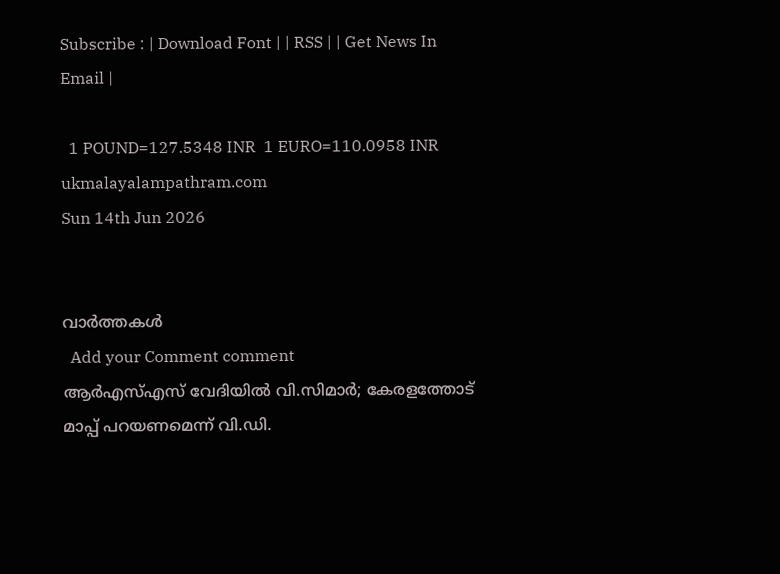Subscribe : | Download Font | | RSS | | Get News In Email |

  1 POUND=127.5348 INR  1 EURO=110.0958 INR
ukmalayalampathram.com
Sun 14th Jun 2026


വാര്‍ത്തകള്‍
  Add your Comment comment
ആര്‍എസ്എസ് വേദിയില്‍ വി.സിമാര്‍; കേരളത്തോട് മാപ്പ് പറയണമെന്ന് വി.ഡി.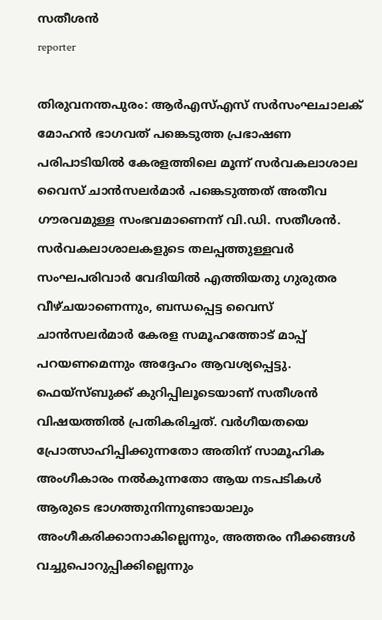സതീശന്‍
reporter

തിരുവനന്തപുരം: ആര്‍എസ്എസ് സര്‍സംഘചാലക് മോഹന്‍ ഭാഗവത് പങ്കെടുത്ത പ്രഭാഷണ പരിപാടിയില്‍ കേരളത്തിലെ മൂന്ന് സര്‍വകലാശാല വൈസ് ചാന്‍സലര്‍മാര്‍ പങ്കെടുത്തത് അതീവ ഗൗരവമുള്ള സംഭവമാണെന്ന് വി.ഡി. സതീശന്‍. സര്‍വകലാശാലകളുടെ തലപ്പത്തുള്ളവര്‍ സംഘപരിവാര്‍ വേദിയില്‍ എത്തിയതു ഗുരുതര വീഴ്ചയാണെന്നും, ബന്ധപ്പെട്ട വൈസ് ചാന്‍സലര്‍മാര്‍ കേരള സമൂഹത്തോട് മാപ്പ് പറയണമെന്നും അദ്ദേഹം ആവശ്യപ്പെട്ടു. ഫെയ്സ്ബുക്ക് കുറിപ്പിലൂടെയാണ് സതീശന്‍ വിഷയത്തില്‍ പ്രതികരിച്ചത്. വര്‍ഗീയതയെ പ്രോത്സാഹിപ്പിക്കുന്നതോ അതിന് സാമൂഹിക അംഗീകാരം നല്‍കുന്നതോ ആയ നടപടികള്‍ ആരുടെ ഭാഗത്തുനിന്നുണ്ടായാലും അംഗീകരിക്കാനാകില്ലെന്നും, അത്തരം നീക്കങ്ങള്‍ വച്ചുപൊറുപ്പിക്കില്ലെന്നും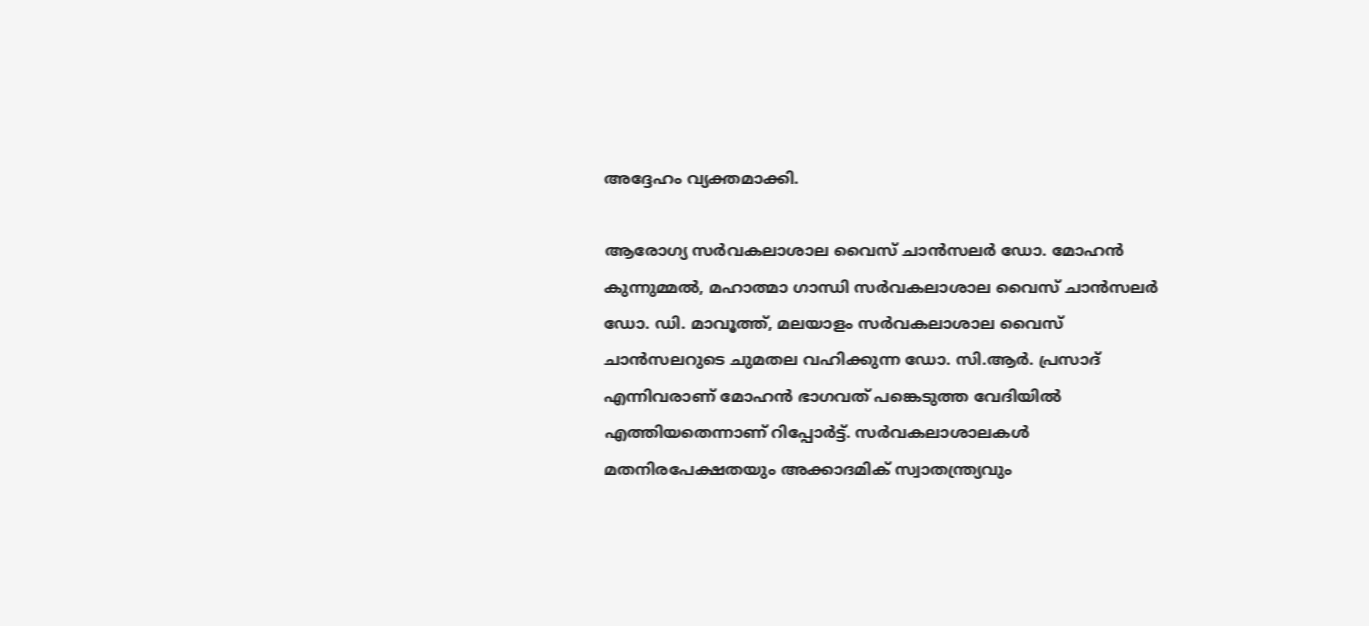അദ്ദേഹം വ്യക്തമാക്കി.

ആരോഗ്യ സര്‍വകലാശാല വൈസ് ചാന്‍സലര്‍ ഡോ. മോഹന്‍ കുന്നുമ്മല്‍, മഹാത്മാ ഗാന്ധി സര്‍വകലാശാല വൈസ് ചാന്‍സലര്‍ ഡോ. ഡി. മാവൂത്ത്, മലയാളം സര്‍വകലാശാല വൈസ് ചാന്‍സലറുടെ ചുമതല വഹിക്കുന്ന ഡോ. സി.ആര്‍. പ്രസാദ് എന്നിവരാണ് മോഹന്‍ ഭാഗവത് പങ്കെടുത്ത വേദിയില്‍ എത്തിയതെന്നാണ് റിപ്പോര്‍ട്ട്. സര്‍വകലാശാലകള്‍ മതനിരപേക്ഷതയും അക്കാദമിക് സ്വാതന്ത്ര്യവും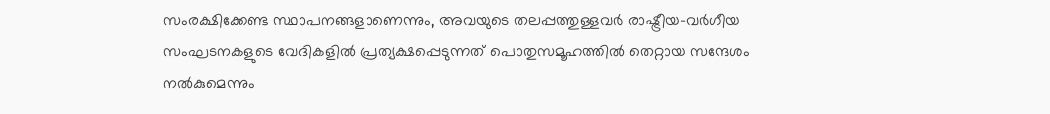സംരക്ഷിക്കേണ്ട സ്ഥാപനങ്ങളാണെന്നും, അവയുടെ തലപ്പത്തുള്ളവര്‍ രാഷ്ട്രീയ-വര്‍ഗീയ സംഘടനകളുടെ വേദികളില്‍ പ്രത്യക്ഷപ്പെടുന്നത് പൊതുസമൂഹത്തില്‍ തെറ്റായ സന്ദേശം നല്‍കുമെന്നും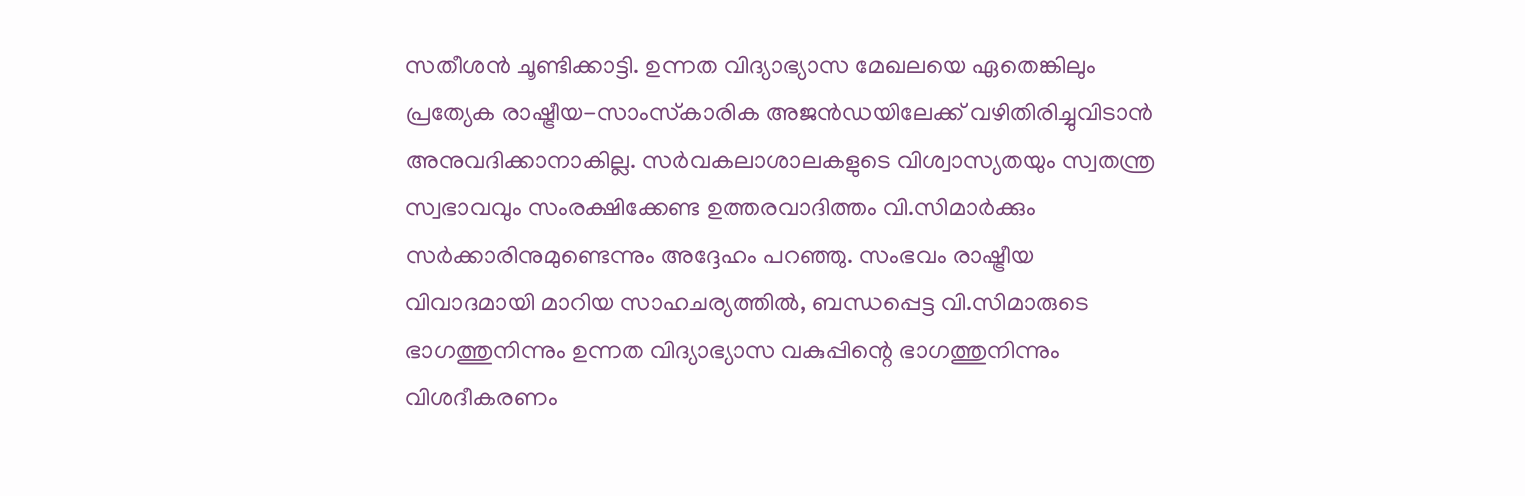സതീശന്‍ ചൂണ്ടിക്കാട്ടി. ഉന്നത വിദ്യാഭ്യാസ മേഖലയെ ഏതെങ്കിലും പ്രത്യേക രാഷ്ട്രീയ-സാംസ്‌കാരിക അജന്‍ഡയിലേക്ക് വഴിതിരിച്ചുവിടാന്‍ അനുവദിക്കാനാകില്ല. സര്‍വകലാശാലകളുടെ വിശ്വാസ്യതയും സ്വതന്ത്ര സ്വഭാവവും സംരക്ഷിക്കേണ്ട ഉത്തരവാദിത്തം വി.സിമാര്‍ക്കും സര്‍ക്കാരിനുമുണ്ടെന്നും അദ്ദേഹം പറഞ്ഞു. സംഭവം രാഷ്ട്രീയ വിവാദമായി മാറിയ സാഹചര്യത്തില്‍, ബന്ധപ്പെട്ട വി.സിമാരുടെ ഭാഗത്തുനിന്നും ഉന്നത വിദ്യാഭ്യാസ വകുപ്പിന്റെ ഭാഗത്തുനിന്നും വിശദീകരണം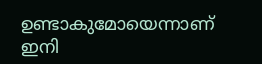ഉണ്ടാകുമോയെന്നാണ് ഇനി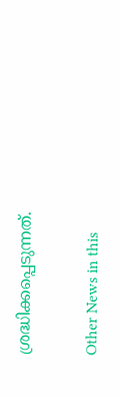ശ്രദ്ധിക്കപ്പെടുന്നത്.


Other News in this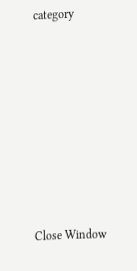category








Close Window